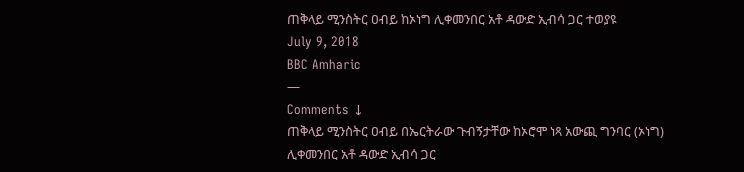ጠቅላይ ሚንስትር ዐብይ ከኦነግ ሊቀመንበር አቶ ዳውድ ኢብሳ ጋር ተወያዩ
July 9, 2018
BBC Amharic
—
Comments ↓
ጠቅላይ ሚንስትር ዐብይ በኤርትራው ጉብኝታቸው ከኦሮሞ ነጻ አውጪ ግንባር (ኦነግ) ሊቀመንበር አቶ ዳውድ ኢብሳ ጋር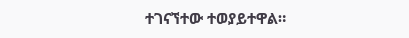ተገናኘተው ተወያይተዋል።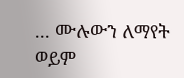... ሙሉውን ለማየት ወይም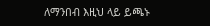ለማንበብ እዚህ ላይ ይጫኑ